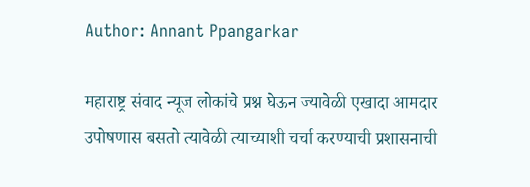Author: Annant Ppangarkar

महाराष्ट्र संवाद न्यूज लोकांचे प्रश्न घेऊन ज्यावेळी एखादा आमदार उपोषणास बसतो त्यावेळी त्याच्याशी चर्चा करण्याची प्रशासनाची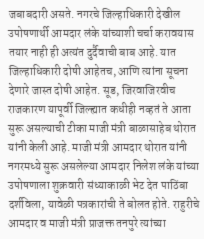जबाबदारी असते. नगरचे जिल्हाधिकारी देखील उपोषणार्थी आमदार लंके यांच्याशी चर्चा करावयास तयार नाही ही अत्यंत दुर्दैवाची बाब आहे. यात जिल्हाधिकारी दोषी आहेतच, आणि त्यांना सूचना देणारे जास्त दोषी आहेत. सूड, जिरवाजिरवीच राजकारण यापूर्वी जिल्ह्यात कधीही नव्हतं ते आता सुरू असल्याची टीका माजी मंत्री बाळासाहेब थोरात यांनी केली आहे. माजी मंत्री आमदार थोरात यांनी नगरमध्ये सुरू असलेल्या आमदार निलेश लंके यांच्या उपोषणाला शुक्रवारी संध्याकाळी भेट देत पाठिंबा दर्शविला, यावेळी पत्रकारांची ते बोलत होते. राहुरीचे आमदार व माजी मंत्री प्राजक्त तनपुरे त्यांच्या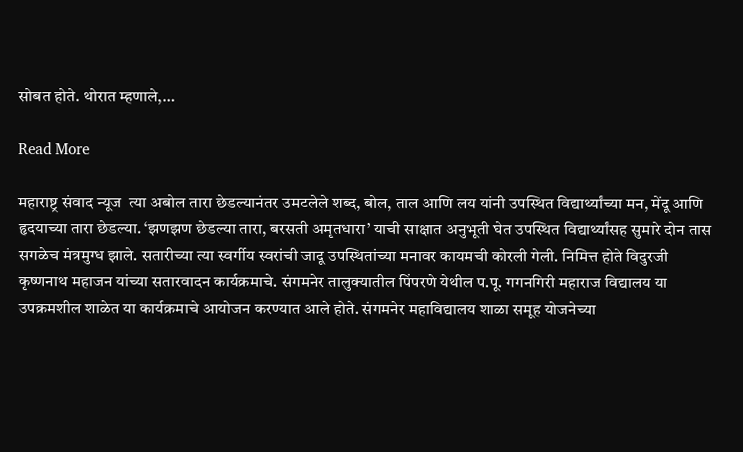सोबत होते. थोरात म्हणाले,…

Read More

महाराष्ट्र संवाद न्यूज  त्या अबोल तारा छेडल्यानंतर उमटलेले शब्द, बोल, ताल आणि लय यांनी उपस्थित विद्यार्थ्यांच्या मन, मेंदू आणि हृदयाच्या तारा छेडल्या. ‘झणझण छेडल्या तारा, बरसती अमृतधारा’ याची साक्षात अनुभूती घेत उपस्थित विद्यार्थ्यांसह सुमारे दोन तास सगळेच मंत्रमुग्ध झाले. सतारीच्या त्या स्वर्गीय स्वरांची जादू उपस्थितांच्या मनावर कायमची कोरली गेली. निमित्त होते विदुरजी कृष्णनाथ महाजन यांच्या सतारवादन कार्यक्रमाचे. संगमनेर तालुक्यातील पिंपरणे येथील प.पू. गगनगिरी महाराज विद्यालय या उपक्रमशील शाळेत या कार्यक्रमाचे आयोजन करण्यात आले होते. संगमनेर महाविद्यालय शाळा समूह योजनेच्या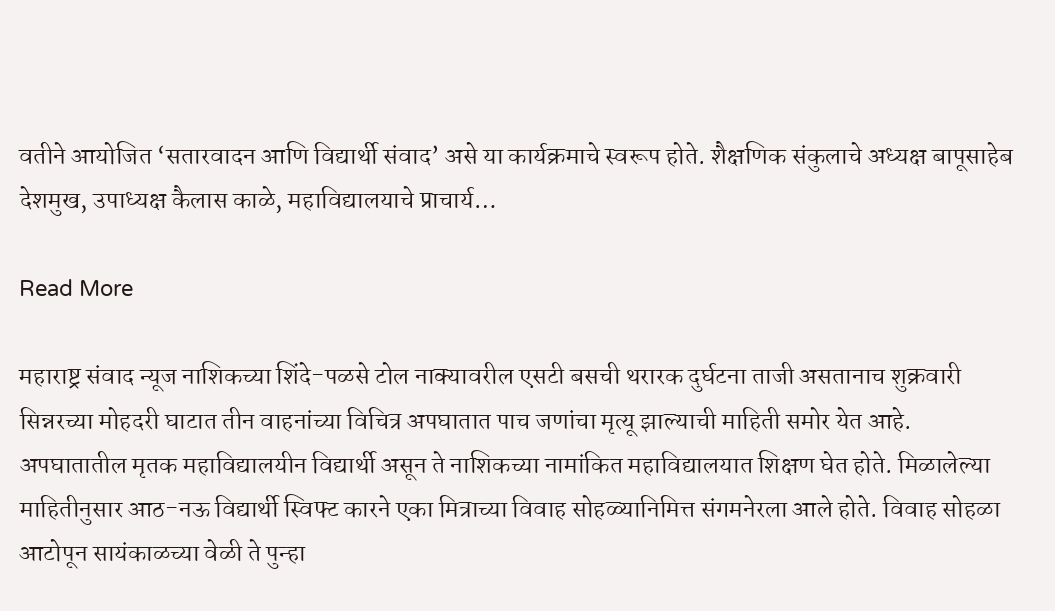वतीने आयोजित ‘सतारवादन आणि विद्यार्थी संवाद’ असे या कार्यक्रमाचे स्वरूप होते. शैक्षणिक संकुलाचे अध्यक्ष बापूसाहेब देशमुख, उपाध्यक्ष कैलास काळे, महाविद्यालयाचे प्राचार्य…

Read More

महाराष्ट्र संवाद न्यूज नाशिकच्या शिंदे-पळसे टोल नाक्यावरील एसटी बसची थरारक दुर्घटना ताजी असतानाच शुक्रवारी सिन्नरच्या मोहदरी घाटात तीन वाहनांच्या विचित्र अपघातात पाच जणांचा मृत्यू झाल्याची माहिती समोर येत आहे. अपघातातील मृतक महाविद्यालयीन विद्यार्थी असून ते नाशिकच्या नामांकित महाविद्यालयात शिक्षण घेत होते. मिळालेल्या माहितीनुसार आठ-नऊ विद्यार्थी स्विफ्ट कारने एका मित्राच्या विवाह सोहळ्यानिमित्त संगमनेरला आले होते. विवाह सोहळा आटोपून सायंकाळच्या वेळी ते पुन्हा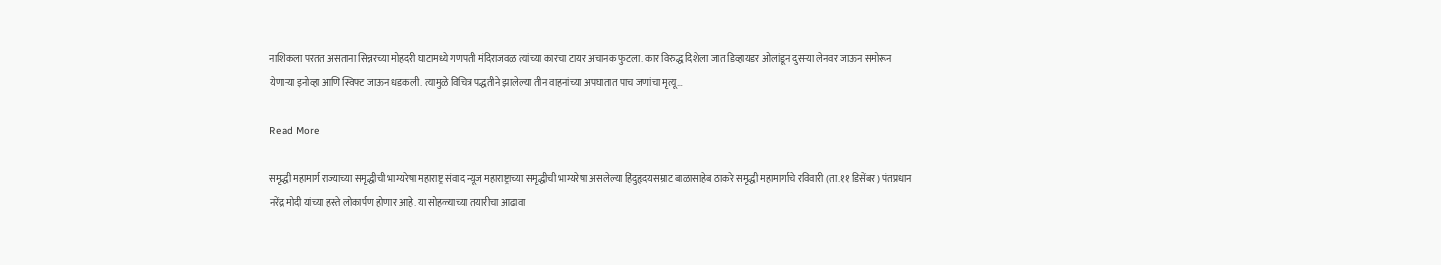नाशिकला परतत असताना सिन्नरच्या मोहदरी घाटामध्ये गणपती मंदिराजवळ त्यांच्या कारचा टायर अचानक फुटला. कार विरुद्ध दिशेला जात डिव्हायडर ओलांडून दुसऱ्या लेनवर जाऊन समोरून येणाऱ्या इनोव्हा आणि स्विफ्ट जाऊन धडकली. त्यामुळे विचित्र पद्धतीने झालेल्या तीन वाहनांच्या अपघातात पाच जणांचा मृत्यू…

Read More

समृद्धी महामार्ग राज्याच्या समृद्धीची भाग्यरेषा महाराष्ट्र संवाद न्यूज महाराष्ट्राच्या समृद्धीची भाग्यरेषा असलेल्या हिंदुहृदयसम्राट बाळासाहेब ठाकरे समृद्धी महामार्गाचे रविवारी (ता.११ डिसेंबर) पंतप्रधान नरेंद्र मोदी यांच्या हस्ते लोकार्पण होणार आहे. या सोहळ्याच्या तयारीचा आढावा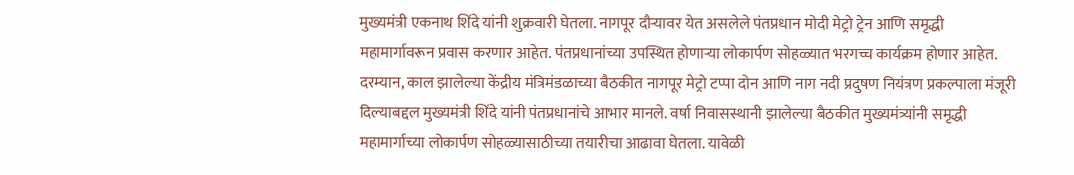मुख्यमंत्री एकनाथ शिंदे यांनी शुक्रवारी घेतला. नागपूर दौऱ्यावर येत असलेले पंतप्रधान मोदी मेट्रो ट्रेन आणि समृद्धी महामार्गावरून प्रवास करणार आहेत. पंतप्रधानांच्या उपस्थित होणाऱ्या लोकार्पण सोहळ्यात भरगच्च कार्यक्रम होणार आहेत. दरम्यान, काल झालेल्या केंद्रीय मंत्रिमंडळाच्या बैठकीत नागपूर मेट्रो टप्पा दोन आणि नाग नदी प्रदुषण नियंत्रण प्रकल्पाला मंजूरी दिल्याबद्दल मुख्यमंत्री शिंदे यांनी पंतप्रधानांचे आभार मानले. वर्षा निवासस्थानी झालेल्या बैठकीत मुख्यमंत्र्यांनी समृद्धी महामार्गाच्या लोकार्पण सोहळ्यासाठीच्या तयारीचा आढावा घेतला. यावेळी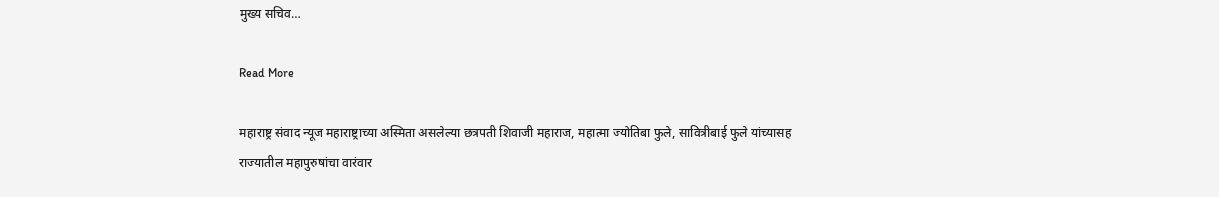मुख्य सचिव…

Read More

महाराष्ट्र संवाद न्यूज महाराष्ट्राच्या अस्मिता असलेल्या छत्रपती शिवाजी महाराज, महात्मा ज्योतिबा फुले, सावित्रीबाई फुले यांच्यासह राज्यातील महापुरुषांचा वारंवार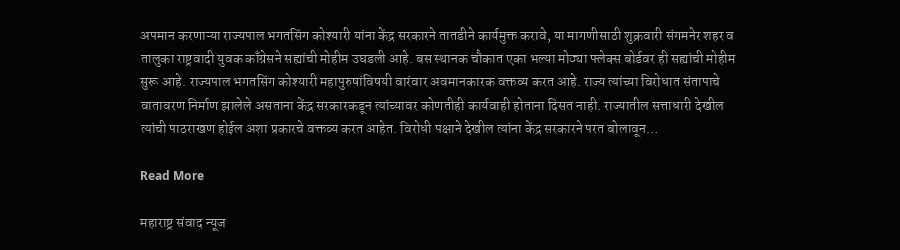अपमान करणाऱ्या राज्यपाल भगतसिंग कोश्यारी यांना केंद्र सरकारने तातडीने कार्यमुक्त करावे, या मागणीसाठी शुक्रवारी संगमनेर शहर व तालुका राष्ट्रवादी युवक काँग्रेसने सह्यांची मोहीम उघडली आहे. बस स्थानक चौकात एका भल्या मोठ्या फ्लेक्स बोर्डवर ही सह्यांची मोहीम सुरू आहे. राज्यपाल भगतसिंग कोश्यारी महापुरुषांविषयी वारंवार अवमानकारक वक्तव्य करत आहे. राज्य त्यांच्या विरोधात संतापाचे वातावरण निर्माण झालेले असताना केंद्र सरकारकडून त्यांच्यावर कोणतीही कार्यवाही होताना दिसत नाही. राज्यातील सत्ताधारी देखील त्यांची पाठराखण होईल अशा प्रकारचे वक्तव्य करत आहेत. विरोधी पक्षाने देखील त्यांना केंद्र सरकारने परत बोलावून…

Read More

महाराष्ट्र संवाद न्यूज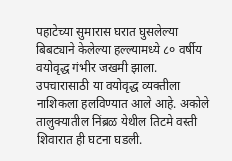पहाटेच्या सुमारास घरात घुसलेल्या बिबट्याने केलेल्या हल्ल्यामध्ये ८० वर्षीय वयोवृद्ध गंभीर जखमी झाला. उपचारासाठी या वयोवृद्ध व्यक्तीला नाशिकला हलविण्यात आले आहे. अकोले तालुक्यातील निंब्रळ येथील तिटमे वस्ती शिवारात ही घटना घडली.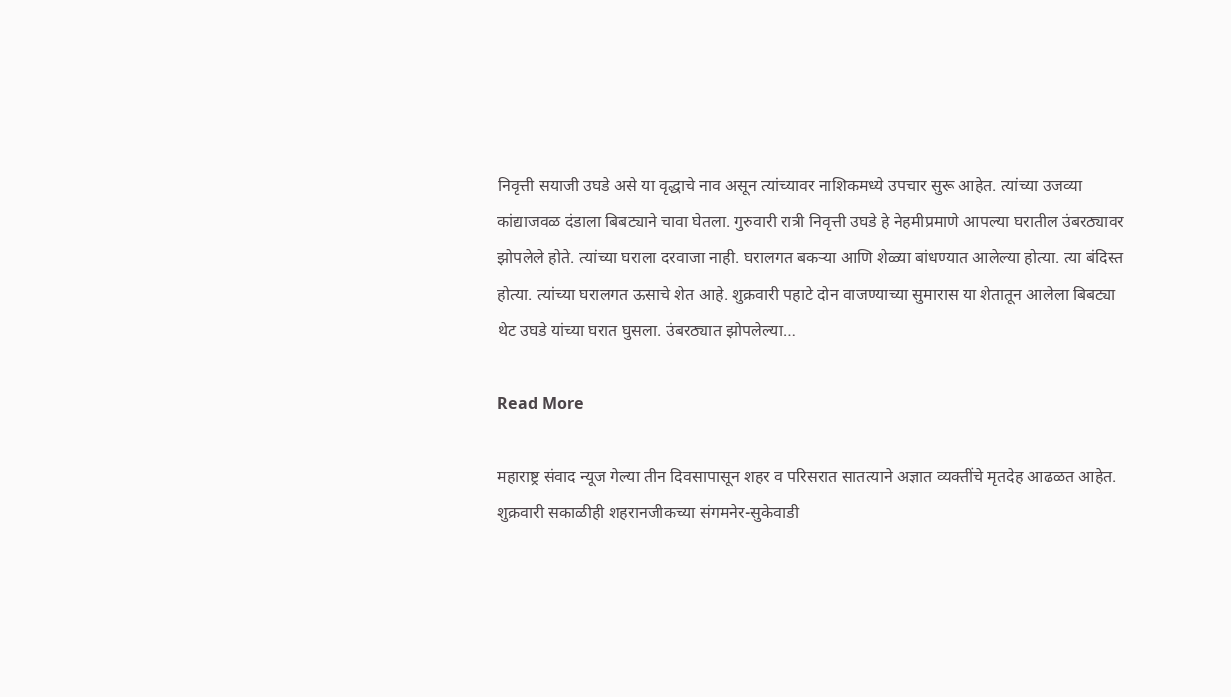निवृत्ती सयाजी उघडे असे या वृद्धाचे नाव असून त्यांच्यावर नाशिकमध्ये उपचार सुरू आहेत. त्यांच्या उजव्या कांद्याजवळ दंडाला बिबट्याने चावा घेतला. गुरुवारी रात्री निवृत्ती उघडे हे नेहमीप्रमाणे आपल्या घरातील उंबरठ्यावर झोपलेले होते. त्यांच्या घराला दरवाजा नाही. घरालगत बकऱ्या आणि शेळ्या बांधण्यात आलेल्या होत्या. त्या बंदिस्त होत्या. त्यांच्या घरालगत ऊसाचे शेत आहे. शुक्रवारी पहाटे दोन वाजण्याच्या सुमारास या शेतातून आलेला बिबट्या थेट उघडे यांच्या घरात घुसला. उंबरठ्यात झोपलेल्या…

Read More

महाराष्ट्र संवाद न्यूज गेल्या तीन दिवसापासून शहर व परिसरात सातत्याने अज्ञात व्यक्तींचे मृतदेह आढळत आहेत. शुक्रवारी सकाळीही शहरानजीकच्या संगमनेर-सुकेवाडी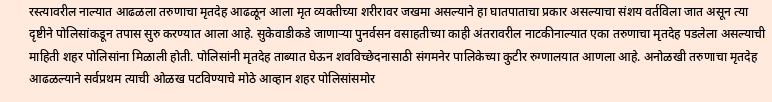रस्त्यावरील नाल्यात आढळला तरुणाचा मृतदेह आढळून आला मृत व्यक्तीच्या शरीरावर जखमा असल्याने हा घातपाताचा प्रकार असल्याचा संशय वर्तविला जात असून त्या दृष्टीने पोलिसांकडून तपास सुरु करण्यात आला आहे. सुकेवाडीकडे जाणार्‍या पुनर्वसन वसाहतीच्या काही अंतरावरील नाटकीनाल्यात एका तरुणाचा मृतदेह पडलेला असल्याची माहिती शहर पोलिसांना मिळाली होती. पोलिसांनी मृतदेह ताब्यात घेऊन शवविच्छेदनासाठी संगमनेर पालिकेच्या कुटीर रुग्णालयात आणला आहे. अनोळखी तरुणाचा मृतदेह आढळल्याने सर्वप्रथम त्याची ओळख पटविण्याचे मोठे आव्हान शहर पोलिसांसमोर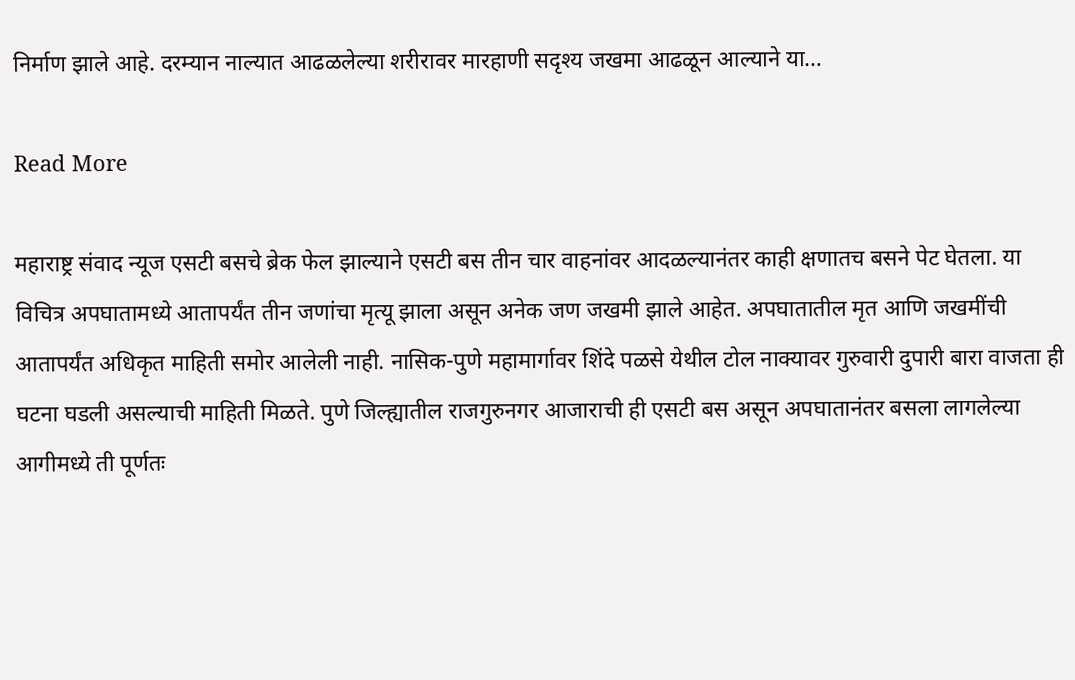निर्माण झाले आहे. दरम्यान नाल्यात आढळलेल्या शरीरावर मारहाणी सदृश्य जखमा आढळून आल्याने या…

Read More

महाराष्ट्र संवाद न्यूज एसटी बसचे ब्रेक फेल झाल्याने एसटी बस तीन चार वाहनांवर आदळल्यानंतर काही क्षणातच बसने पेट घेतला. या विचित्र अपघातामध्ये आतापर्यंत तीन जणांचा मृत्यू झाला असून अनेक जण जखमी झाले आहेत. अपघातातील मृत आणि जखमींची आतापर्यंत अधिकृत माहिती समोर आलेली नाही. नासिक-पुणे महामार्गावर शिंदे पळसे येथील टोल नाक्यावर गुरुवारी दुपारी बारा वाजता ही घटना घडली असल्याची माहिती मिळते. पुणे जिल्ह्यातील राजगुरुनगर आजाराची ही एसटी बस असून अपघातानंतर बसला लागलेल्या आगीमध्ये ती पूर्णतः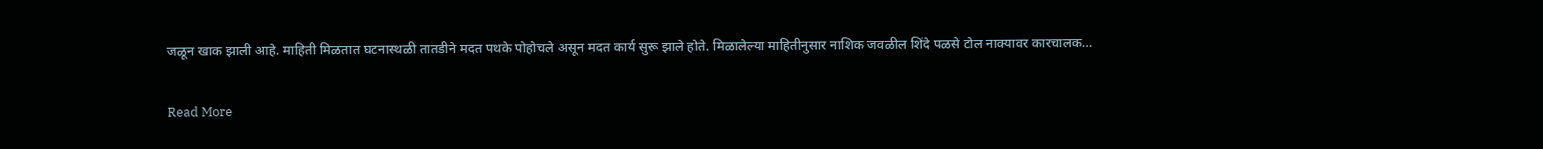जळून खाक झाली आहे. माहिती मिळतात घटनास्थळी तातडीने मदत पथके पोहोचले असून मदत कार्य सुरू झाले होते. मिळालेल्या माहितीनुसार नाशिक जवळील शिंदे पळसे टोल नाक्यावर कारचालक…

Read More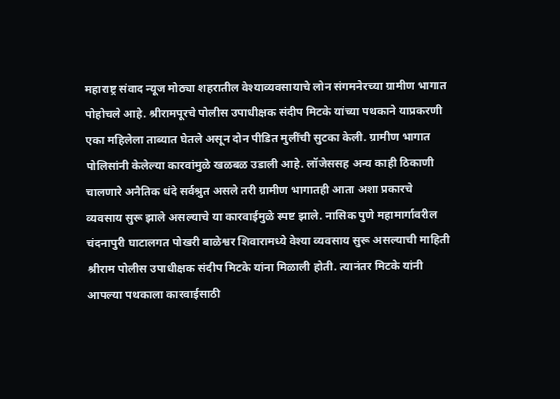महाराष्ट्र संवाद न्यूज मोठ्या शहरातील वेश्याव्यवसायाचे लोन संगमनेरच्या ग्रामीण भागात पोहोचले आहे. श्रीरामपूरचे पोलीस उपाधीक्षक संदीप मिटके यांच्या पथकाने याप्रकरणी एका महिलेला ताब्यात घेतले असून दोन पीडित मुलींची सुटका केली. ग्रामीण भागात पोलिसांनी केलेल्या कारवांमुळे खळबळ उडाली आहे. लॉजेससह अन्य काही ठिकाणी चालणारे अनैतिक धंदे सर्वश्रुत असले तरी ग्रामीण भागातही आता अशा प्रकारचे व्यवसाय सुरू झाले असल्याचे या कारवाईमुळे स्पष्ट झाले. नासिक पुणे महामार्गावरील चंदनापुरी घाटालगत पोखरी बाळेश्वर शिवारामध्ये वेश्या व्यवसाय सुरू असल्याची माहिती श्रीराम पोलीस उपाधीक्षक संदीप मिटके यांना मिळाली होती. त्यानंतर मिटके यांनी आपल्या पथकाला कारवाईसाठी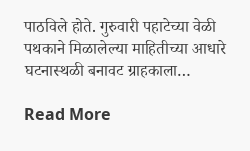पाठविले होते. गुरुवारी पहाटेच्या वेळी पथकाने मिळालेल्या माहितीच्या आधारे घटनास्थळी बनावट ग्राहकाला…

Read More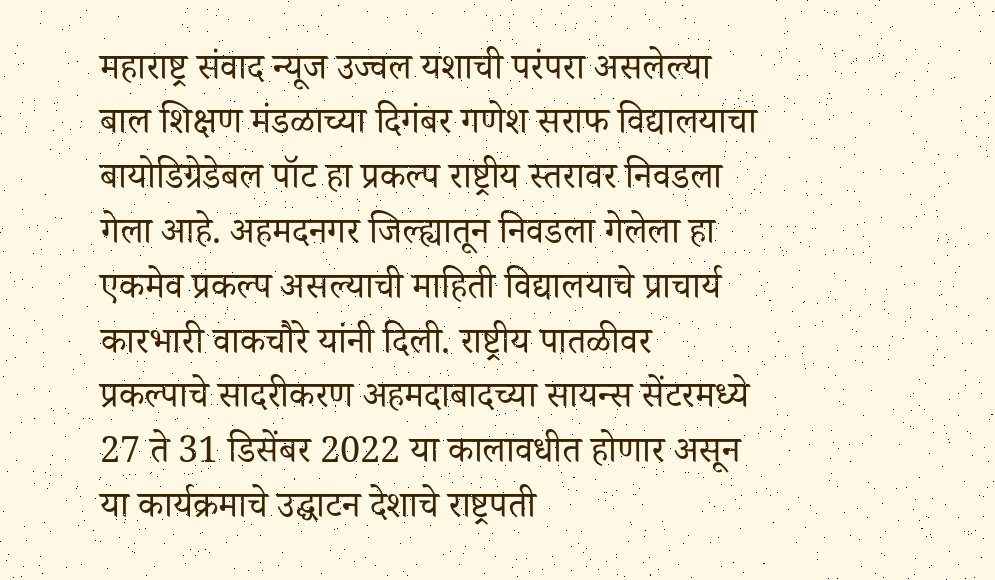महाराष्ट्र संवाद न्यूज उज्वल यशाची परंपरा असलेल्या बाल शिक्षण मंडळाच्या दिगंबर गणेश सराफ विद्यालयाचा बायोडिग्रेडेबल पॉट हा प्रकल्प राष्ट्रीय स्तरावर निवडला गेला आहे. अहमदनगर जिल्ह्यातून निवडला गेलेला हा एकमेव प्रकल्प असल्याची माहिती विद्यालयाचे प्राचार्य कारभारी वाकचौरे यांनी दिली. राष्ट्रीय पातळीवर प्रकल्पाचे सादरीकरण अहमदाबादच्या सायन्स सेंटरमध्ये 27 ते 31 डिसेंबर 2022 या कालावधीत होणार असून या कार्यक्रमाचे उद्घाटन देशाचे राष्ट्रपती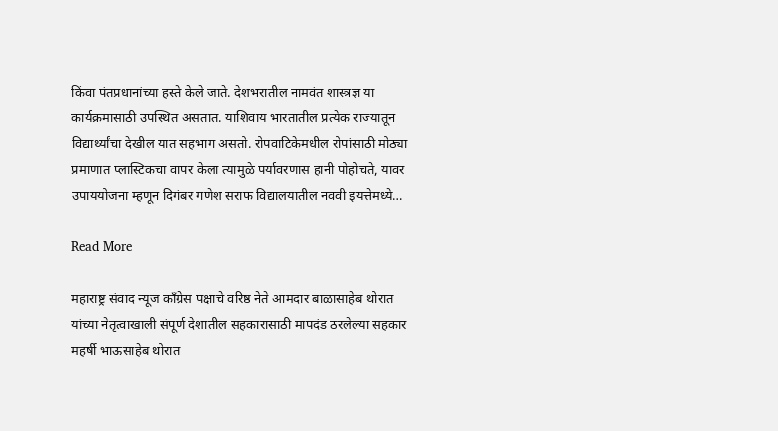किंवा पंतप्रधानांच्या हस्ते केले जाते. देशभरातील नामवंत शास्त्रज्ञ या कार्यक्रमासाठी उपस्थित असतात. याशिवाय भारतातील प्रत्येक राज्यातून विद्यार्थ्यांचा देखील यात सहभाग असतो. रोपवाटिकेमधील रोपांसाठी मोठ्या प्रमाणात प्लास्टिकचा वापर केला त्यामुळे पर्यावरणास हानी पोहोचते, यावर उपाययोजना म्हणून दिगंबर गणेश सराफ विद्यालयातील नववी इयत्तेमध्ये…

Read More

महाराष्ट्र संवाद न्यूज काँग्रेस पक्षाचे वरिष्ठ नेते आमदार बाळासाहेब थोरात यांच्या नेतृत्वाखाली संपूर्ण देशातील सहकारासाठी मापदंड ठरलेल्या सहकार महर्षी भाऊसाहेब थोरात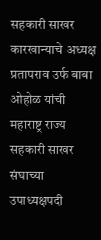सहकारी साखर कारखान्याचे अध्यक्ष प्रतापराव उर्फ बाबा ओहोळ यांची महाराष्ट्र राज्य सहकारी साखर संघाच्या उपाध्यक्षपदी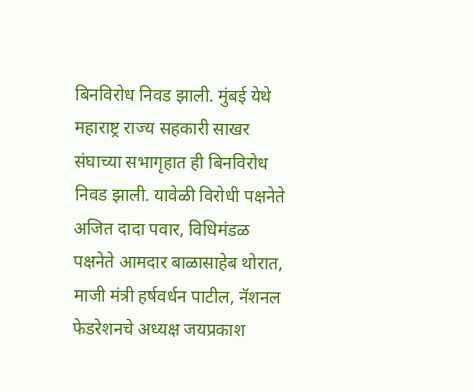बिनविरोध निवड झाली. मुंबई येथे महाराष्ट्र राज्य सहकारी साखर संघाच्या सभागृहात ही बिनविरोध निवड झाली. यावेळी विरोधी पक्षनेते अजित दादा पवार, विधिमंडळ पक्षनेते आमदार बाळासाहेब थोरात, माजी मंत्री हर्षवर्धन पाटील, नॅशनल फेडरेशनचे अध्यक्ष जयप्रकाश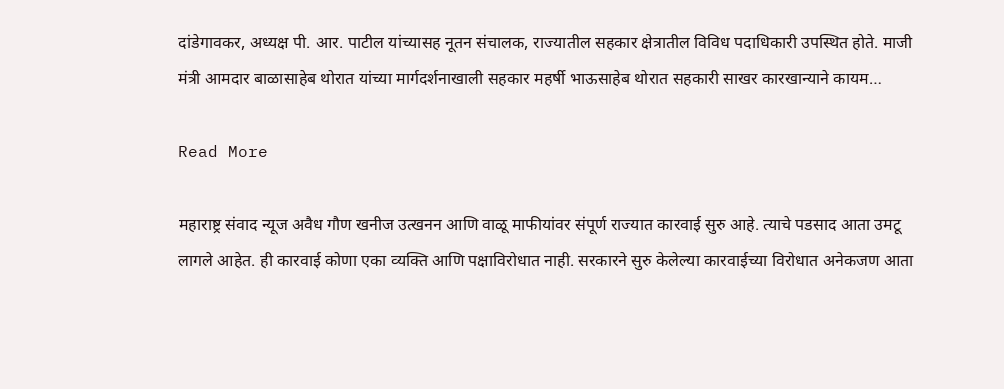दांडेगावकर, अध्यक्ष पी. आर. पाटील यांच्यासह नूतन संचालक, राज्यातील सहकार क्षेत्रातील विविध पदाधिकारी उपस्थित होते. माजी मंत्री आमदार बाळासाहेब थोरात यांच्या मार्गदर्शनाखाली सहकार महर्षी भाऊसाहेब थोरात सहकारी साखर कारखान्याने कायम…

Read More

महाराष्ट्र संवाद न्यूज अवैध गौण खनीज उत्‍खनन आणि वाळू माफीयांवर संपूर्ण राज्‍यात कारवाई सुरु आहे. त्‍याचे पडसाद आता उमटू लागले आहेत. ही कारवाई कोणा एका व्‍यक्ति आणि पक्षाविरोधात नाही. सरकारने सुरु केलेल्‍या कारवाईच्‍या विरोधात अनेकजण आता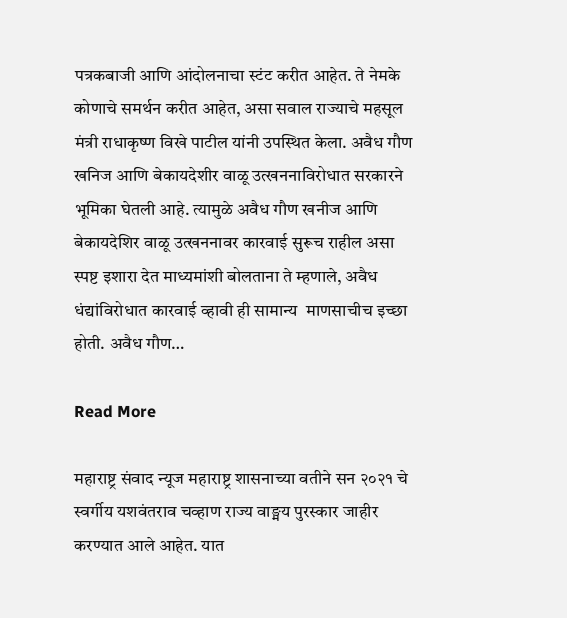पत्रकबाजी आणि आंदोलनाचा स्‍टंट करीत आहेत. ते नेमके कोणाचे समर्थन करीत आहेत, असा सवाल राज्याचे महसूल मंत्री राधाकृष्ण विखे पाटील यांनी उपस्थित केला. अवैध गौण खनिज आणि बेकायदेशीर वाळू उत्खननाविरोधात सरकारने भूमिका घेतली आहे. त्यामुळे अवैध गौण खनीज आणि बेकायदेशिर वाळू उत्‍खननावर कारवाई सुरूच राहील असा स्पष्ट इशारा देत माध्यमांशी बोलताना ते म्हणाले, अवैध धंद्यांविरोधात कारवाई व्‍हावी ही सामान्‍य  माणसाचीच इच्‍छा होती. अवैध गौण…

Read More

महाराष्ट्र संवाद न्यूज महाराष्ट्र शासनाच्या वतीने सन २०२१ चे स्वर्गीय यशवंतराव चव्हाण राज्य वाङ्मय पुरस्कार जाहीर करण्यात आले आहेत. यात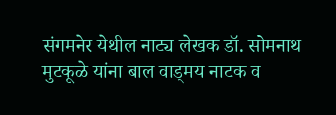संगमनेर येथील नाट्य लेखक डॉ. सोमनाथ मुटकूळे यांना बाल वाड्मय नाटक व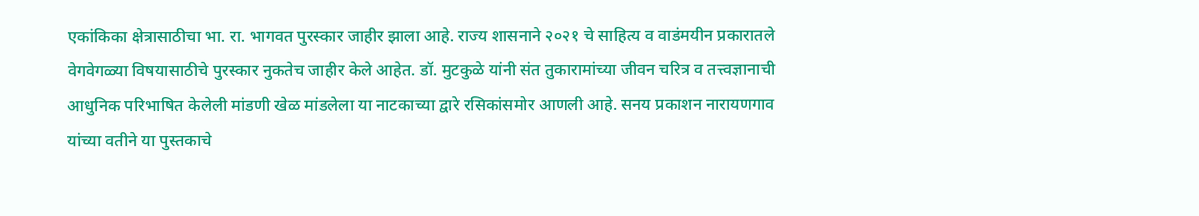एकांकिका क्षेत्रासाठीचा भा. रा. भागवत पुरस्कार जाहीर झाला आहे. राज्य शासनाने २०२१ चे साहित्य व वाडंमयीन प्रकारातले वेगवेगळ्या विषयासाठीचे पुरस्कार नुकतेच जाहीर केले आहेत. डॉ. मुटकुळे यांनी संत तुकारामांच्या जीवन चरित्र व तत्त्वज्ञानाची आधुनिक परिभाषित केलेली मांडणी खेळ मांडलेला या नाटकाच्या द्वारे रसिकांसमोर आणली आहे. सनय प्रकाशन नारायणगाव यांच्या वतीने या पुस्तकाचे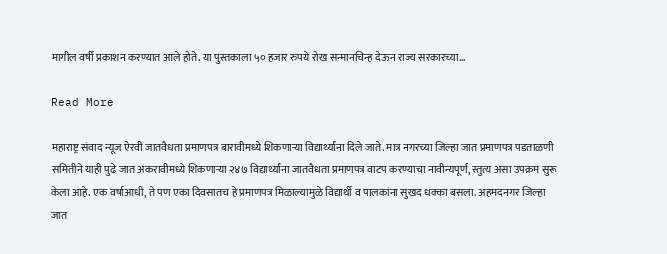मागील वर्षी प्रकाशन करण्यात आले होते. या पुस्तकाला ५० हजार रुपये रोख सन्मानचिन्ह देऊन राज्य सरकारच्या…

Read More

महाराष्ट्र संवाद न्यूज ऐरवी जातवैधता प्रमाणपत्र बारावीमध्ये शिकणाऱ्या विद्यार्थ्यांना दिले जाते. मात्र नगरच्या जिल्हा जात प्रमाणपत्र पडताळणी समितीने याही पुढे जात अकरावीमध्ये शिकणाऱ्या २४७ विद्यार्थ्यांना जातवैधता प्रमाणपत्र वाटप करण्याचा नावीन्यपूर्ण, स्तुत्य असा उपक्रम सुरू केला आहे. एक वर्षाआधी, ते पण एका दिवसातच हे प्रमाणपत्र मिळाल्यामुळे विद्यार्थी व पालकांना सुखद धक्का बसला. अहमदनगर जिल्हा जात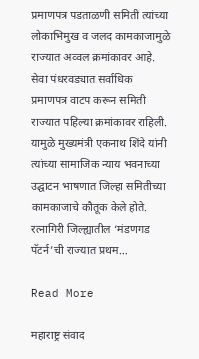प्रमाणपत्र पडताळणी समिती त्यांच्या लोकाभिमुख व जलद कामकाजामुळे राज्यात अव्वल क्रमांकावर आहे. सेवा पंधरवड्यात सर्वाधिक प्रमाणपत्र वाटप करून समिती राज्यात पहिल्या क्रमांकावर राहिली. यामुळे मुख्यमंत्री एकनाथ शिंदे यांनी त्यांच्या सामाजिक न्याय भवनाच्या उद्घाटन भाषणात जिल्हा समितीच्या कामकाजाचे कौतूक केले होते. रत्नागिरी जिल्ह्यातील ‘मंडणगड पॅटर्न’ची राज्यात प्रथम…

Read More

महाराष्ट्र संवाद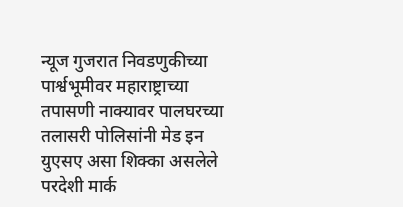न्यूज गुजरात निवडणुकीच्या पार्श्वभूमीवर महाराष्ट्राच्या तपासणी नाक्यावर पालघरच्या तलासरी पोलिसांनी मेड इन युएसए असा शिक्का असलेले परदेशी मार्क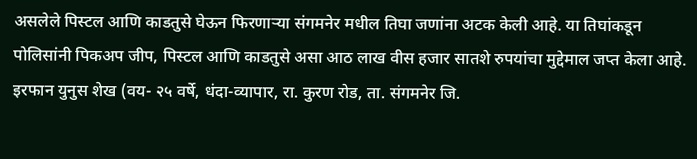असलेले पिस्टल आणि काडतुसे घेऊन फिरणाऱ्या संगमनेर मधील तिघा जणांना अटक केली आहे. या तिघांकडून पोलिसांनी पिकअप जीप, पिस्टल आणि काडतुसे असा आठ लाख वीस हजार सातशे रुपयांचा मुद्देमाल जप्त केला आहे. इरफान युनुस शेख (वय- २५ वर्षे, धंदा-व्यापार, रा. कुरण रोड, ता. संगमनेर जि.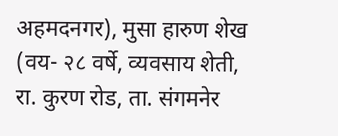अहमदनगर), मुसा हारुण शेख (वय- २८ वर्षे, व्यवसाय शेती, रा. कुरण रोड, ता. संगमनेर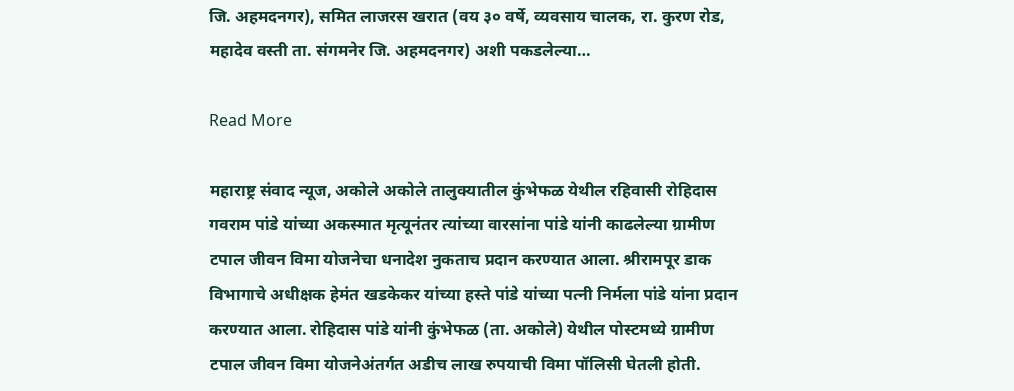जि. अहमदनगर), समित लाजरस खरात (वय ३० वर्षे, व्यवसाय चालक, रा. कुरण रोड, महादेव वस्ती ता. संगमनेर जि. अहमदनगर) अशी पकडलेल्या…

Read More

महाराष्ट्र संवाद न्यूज, अकोले अकोले तालुक्यातील कुंभेफळ येथील रहिवासी रोहिदास गवराम पांडे यांच्या अकस्मात मृत्यूनंतर त्यांच्या वारसांना पांडे यांनी काढलेल्या ग्रामीण टपाल जीवन विमा योजनेचा धनादेश नुकताच प्रदान करण्यात आला. श्रीरामपूर डाक विभागाचे अधीक्षक हेमंत खडकेकर यांच्या हस्ते पांडे यांच्या पत्नी निर्मला पांडे यांना प्रदान करण्यात आला. रोहिदास पांडे यांनी कुंभेफळ (ता. अकोले) येथील पोस्टमध्ये ग्रामीण टपाल जीवन विमा योजनेअंतर्गत अडीच लाख रुपयाची विमा पॉलिसी घेतली होती.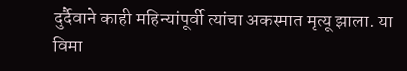दुर्दैवाने काही महिन्यांपूर्वी त्यांचा अकस्मात मृत्यू झाला. या विमा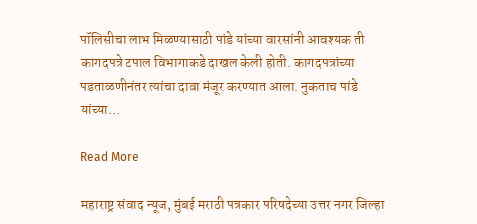पॉलिसीचा लाभ मिळण्यासाठी पांडे यांच्या वारसांनी आवश्यक ती कागदपत्रे टपाल विभागाकडे दाखल केली होती. कागदपत्रांच्या पडताळणीनंतर त्यांचा दावा मंजूर करण्यात आला. नुकताच पांडे यांच्या…

Read More

महाराष्ट्र संवाद न्यूज, मुंबई मराठी पत्रकार परिषदेच्या उत्तर नगर जिल्हा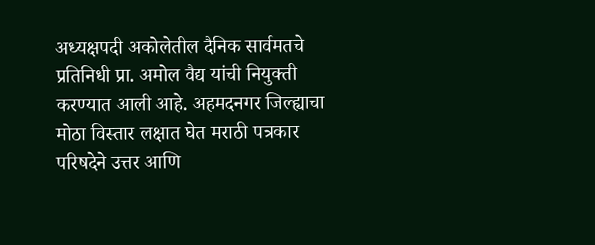अध्यक्षपदी अकोलेतील दैनिक सार्वमतचे प्रतिनिधी प्रा. अमोल वैद्य यांची नियुक्ती करण्यात आली आहे. अहमदनगर जिल्ह्याचा मोठा विस्तार लक्षात घेत मराठी पत्रकार परिषदेने उत्तर आणि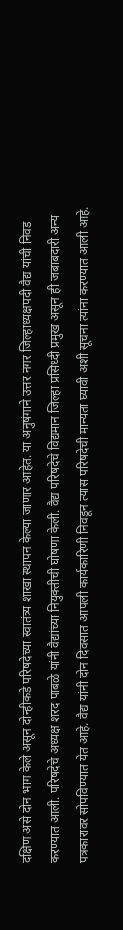दक्षिण असे दोन भाग केले असून दोन्हीकडे परिषदेच्या स्वातंत्र्य शाखा स्थापन केल्या जाणार आहेत. या अनुषंगाने उत्तर नगर जिल्हाध्यक्षपदी वैद्य यांची निवड करण्यात आली. परिषदेचे अध्यक्ष शरद पाबळे यांनी वैद्यांच्या नियुक्तीची घोषणा केली. वैद्य परिषदेचे विद्यमान जिल्हा प्रसिध्दी प्रमुख असून ही जबाबदारी अन्य पत्रकारावर सोपविण्यात येत आहे. वैद्य यांनी दोन दिवसात आपली कार्यकारिणी निवडून त्यास परिषदेची मान्यता घ्यावी अशी सूचना त्यांना करण्यात आली आहे.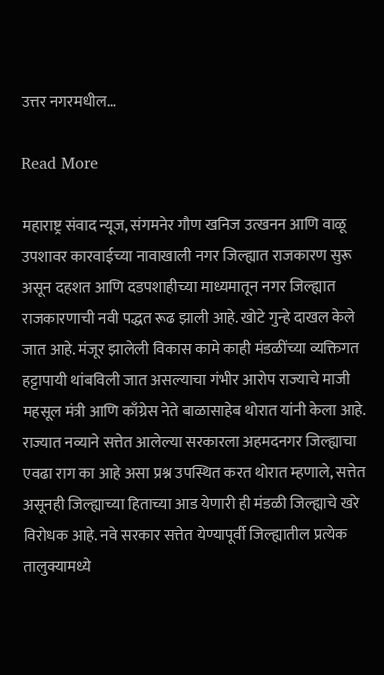उत्तर नगरमधील…

Read More

महाराष्ट्र संवाद न्यूज, संगमनेर गौण खनिज उत्खनन आणि वाळू उपशावर कारवाईच्या नावाखाली नगर जिल्ह्यात राजकारण सुरू असून दहशत आणि दडपशाहीच्या माध्यमातून नगर जिल्ह्यात राजकारणाची नवी पद्धत रूढ झाली आहे. खोटे गुन्हे दाखल केले जात आहे. मंजूर झालेली विकास कामे काही मंडळींच्या व्यक्तिगत हट्टापायी थांबविली जात असल्याचा गंभीर आरोप राज्याचे माजी महसूल मंत्री आणि काँग्रेस नेते बाळासाहेब थोरात यांनी केला आहे. राज्यात नव्याने सत्तेत आलेल्या सरकारला अहमदनगर जिल्ह्याचा एवढा राग का आहे असा प्रश्न उपस्थित करत थोरात म्हणाले, सत्तेत असूनही जिल्ह्याच्या हिताच्या आड येणारी ही मंडळी जिल्ह्याचे खरे विरोधक आहे. नवे सरकार सत्तेत येण्यापूर्वी जिल्ह्यातील प्रत्येक तालुक्यामध्ये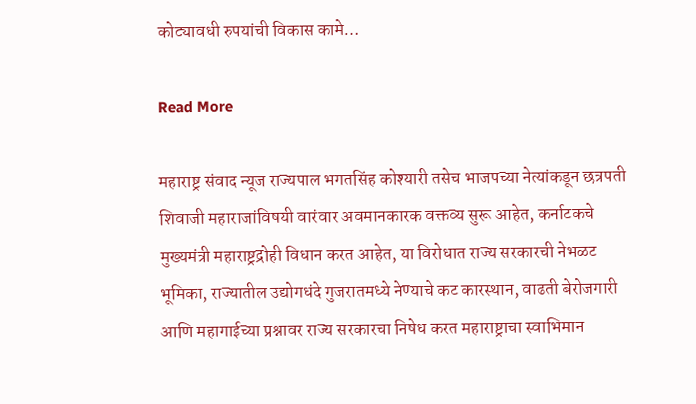कोट्यावधी रुपयांची विकास कामे…

Read More

महाराष्ट्र संवाद न्यूज राज्यपाल भगतसिंह कोश्यारी तसेच भाजपच्या नेत्यांकडून छत्रपती शिवाजी महाराजांविषयी वारंवार अवमानकारक वक्तव्य सुरू आहेत, कर्नाटकचे मुख्यमंत्री महाराष्ट्रद्रोही विधान करत आहेत, या विरोधात राज्य सरकारची नेभळट भूमिका, राज्यातील उद्योगधंदे गुजरातमध्ये नेण्याचे कट कारस्थान, वाढती बेरोजगारी आणि महागाईच्या प्रश्नावर राज्य सरकारचा निषेध करत महाराष्ट्राचा स्वाभिमान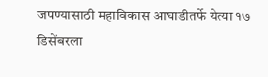जपण्यासाठी महाविकास आघाडीतर्फे येत्या १७ डिसेंबरला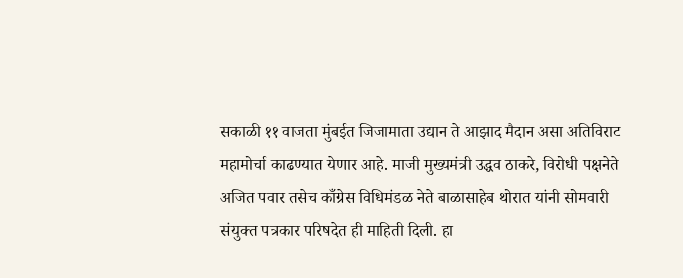सकाळी ११ वाजता मुंबईत जिजामाता उद्यान ते आझाद मैदान असा अतिविराट महामोर्चा काढण्यात येणार आहे. माजी मुख्यमंत्री उद्धव ठाकरे, विरोधी पक्षनेते अजित पवार तसेच काँग्रेस विधिमंडळ नेते बाळासाहेब थोरात यांनी सोमवारी संयुक्त पत्रकार परिषदेत ही माहिती दिली. हा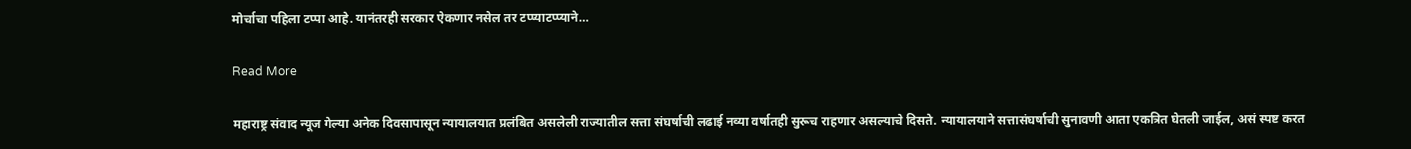मोर्चाचा पहिला टप्पा आहे. यानंतरही सरकार ऐकणार नसेल तर टप्प्याटप्प्याने…

Read More

महाराष्ट्र संवाद न्यूज गेल्या अनेक दिवसापासून न्यायालयात प्रलंबित असलेली राज्यातील सत्ता संघर्षाची लढाई नव्या वर्षातही सुरूच राहणार असल्याचे दिसते. न्यायालयाने सत्तासंघर्षाची सुनावणी आता एकत्रित घेतली जाईल, असं स्पष्ट करत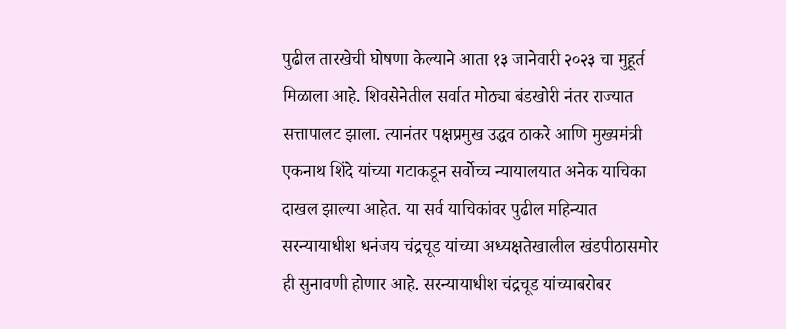पुढील तारखेची घोषणा केल्याने आता १३ जानेवारी २०२३ चा मुहूर्त मिळाला आहे. शिवसेनेतील सर्वात मोठ्या बंडखोरी नंतर राज्यात सत्तापालट झाला. त्यानंतर पक्षप्रमुख उद्धव ठाकरे आणि मुख्यमंत्री एकनाथ शिंदे यांच्या गटाकडून सर्वोच्च न्यायालयात अनेक याचिका दाखल झाल्या आहेत. या सर्व याचिकांवर पुढील महिन्यात सरन्यायाधीश धनंजय चंद्रचूड यांच्या अध्यक्षतेखालील खंडपीठासमोर ही सुनावणी होणार आहे. सरन्यायाधीश चंद्रचूड यांच्याबरोबर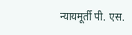न्यायमूर्ती पी. एस.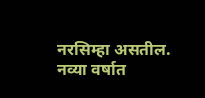नरसिम्हा असतील. नव्या वर्षात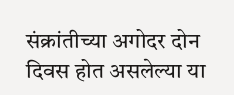संक्रांतीच्या अगोदर दोन दिवस होत असलेल्या या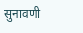सुनावणी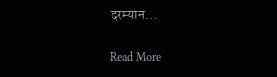दरम्यान…

Read More